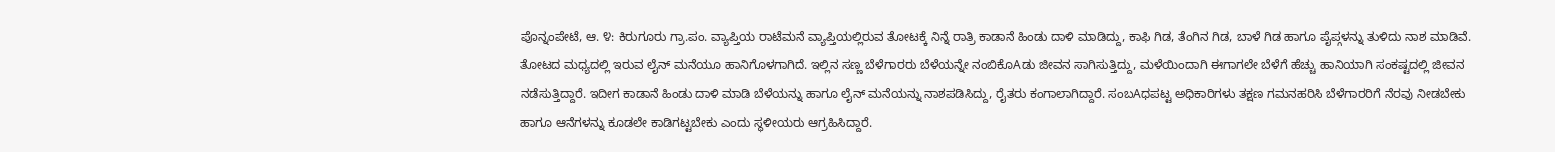ಪೊನ್ನಂಪೇಟೆ, ಆ. ೪: ಕಿರುಗೂರು ಗ್ರಾ.ಪಂ. ವ್ಯಾಪ್ತಿಯ ರಾಟೆಮನೆ ವ್ಯಾಪ್ತಿಯಲ್ಲಿರುವ ತೋಟಕ್ಕೆ ನಿನ್ನೆ ರಾತ್ರಿ ಕಾಡಾನೆ ಹಿಂಡು ದಾಳಿ ಮಾಡಿದ್ದು, ಕಾಫಿ ಗಿಡ, ತೆಂಗಿನ ಗಿಡ, ಬಾಳೆ ಗಿಡ ಹಾಗೂ ಪೈಪ್ಗಳನ್ನು ತುಳಿದು ನಾಶ ಮಾಡಿವೆ. ತೋಟದ ಮಧ್ಯದಲ್ಲಿ ಇರುವ ಲೈನ್ ಮನೆಯೂ ಹಾನಿಗೊಳಗಾಗಿದೆ. ಇಲ್ಲಿನ ಸಣ್ಣ ಬೆಳೆಗಾರರು ಬೆಳೆಯನ್ನೇ ನಂಬಿಕೊAಡು ಜೀವನ ಸಾಗಿಸುತ್ತಿದ್ದು, ಮಳೆಯಿಂದಾಗಿ ಈಗಾಗಲೇ ಬೆಳೆಗೆ ಹೆಚ್ಚು ಹಾನಿಯಾಗಿ ಸಂಕಷ್ಟದಲ್ಲಿ ಜೀವನ ನಡೆಸುತ್ತಿದ್ದಾರೆ. ಇದೀಗ ಕಾಡಾನೆ ಹಿಂಡು ದಾಳಿ ಮಾಡಿ ಬೆಳೆಯನ್ನು ಹಾಗೂ ಲೈನ್ ಮನೆಯನ್ನು ನಾಶಪಡಿಸಿದ್ದು, ರೈತರು ಕಂಗಾಲಾಗಿದ್ದಾರೆ. ಸಂಬAಧಪಟ್ಟ ಅಧಿಕಾರಿಗಳು ತಕ್ಷಣ ಗಮನಹರಿಸಿ ಬೆಳೆಗಾರರಿಗೆ ನೆರವು ನೀಡಬೇಕು ಹಾಗೂ ಆನೆಗಳನ್ನು ಕೂಡಲೇ ಕಾಡಿಗಟ್ಟಬೇಕು ಎಂದು ಸ್ಥಳೀಯರು ಆಗ್ರಹಿಸಿದ್ದಾರೆ.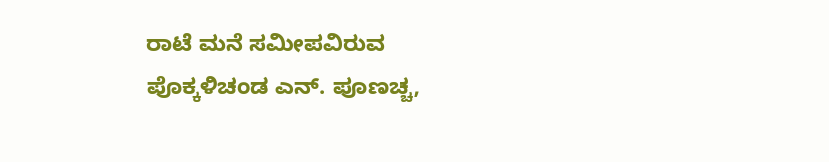ರಾಟೆ ಮನೆ ಸಮೀಪವಿರುವ ಪೊಕ್ಕಳಿಚಂಡ ಎನ್. ಪೂಣಚ್ಚ,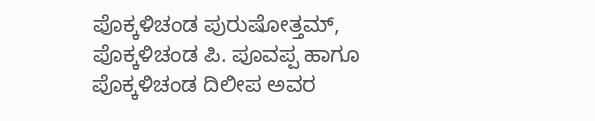ಪೊಕ್ಕಳಿಚಂಡ ಪುರುಷೋತ್ತಮ್, ಪೊಕ್ಕಳಿಚಂಡ ಪಿ. ಪೂವಪ್ಪ ಹಾಗೂ ಪೊಕ್ಕಳಿಚಂಡ ದಿಲೀಪ ಅವರ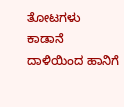ತೋಟಗಳು ಕಾಡಾನೆ ದಾಳಿಯಿಂದ ಹಾನಿಗೆ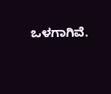ಒಳಗಾಗಿವೆ.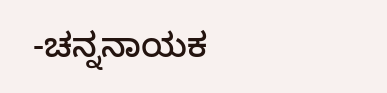-ಚನ್ನನಾಯಕ